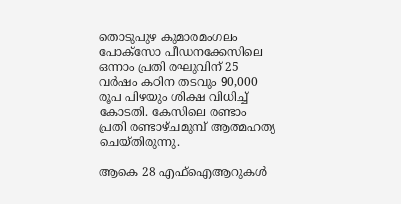തൊടുപുഴ കുമാരമംഗലം പോക്സോ പീഡനക്കേസിലെ ഒന്നാം പ്രതി രഘുവിന് 25 വർഷം കഠിന തടവും 90,000 രൂപ പിഴയും ശിക്ഷ വിധിച്ച് കോടതി. കേസിലെ രണ്ടാം പ്രതി രണ്ടാഴ്ചമുമ്പ് ആത്മഹത്യ ചെയ്തിരുന്നു.

ആകെ 28 എഫ്ഐആറുകൾ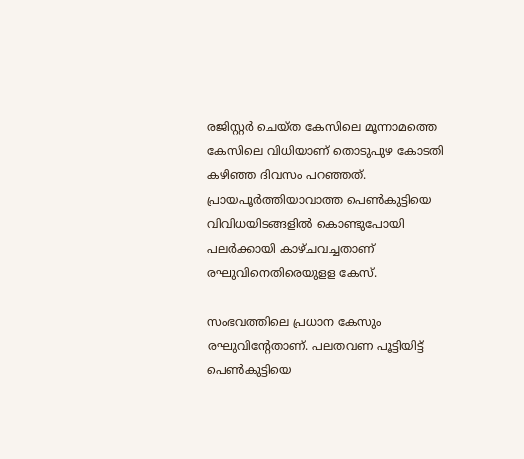രജിസ്റ്റർ ചെയ്ത കേസിലെ മൂന്നാമത്തെ കേസിലെ വിധിയാണ് തൊടുപുഴ കോടതി കഴിഞ്ഞ ദിവസം പറഞ്ഞത്. പ്രായപൂർത്തിയാവാത്ത പെൺകുട്ടിയെ വിവിധയിടങ്ങളിൽ കൊണ്ടുപോയി പലർക്കായി കാഴ്ചവച്ചതാണ് രഘുവിനെതിരെയുളള കേസ്.

സംഭവത്തിലെ പ്രധാന കേസും രഘുവിന്റേതാണ്. പലതവണ പൂട്ടിയിട്ട് പെൺകുട്ടിയെ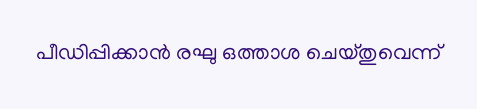പീഡിപ്പിക്കാൻ രഘു ഒത്താശ ചെയ്തുവെന്ന്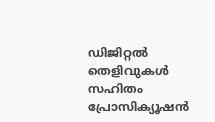ഡിജിറ്റൽ തെളിവുകൾ സഹിതം പ്രോസിക്യൂഷൻ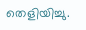തെളിയിച്ചു.